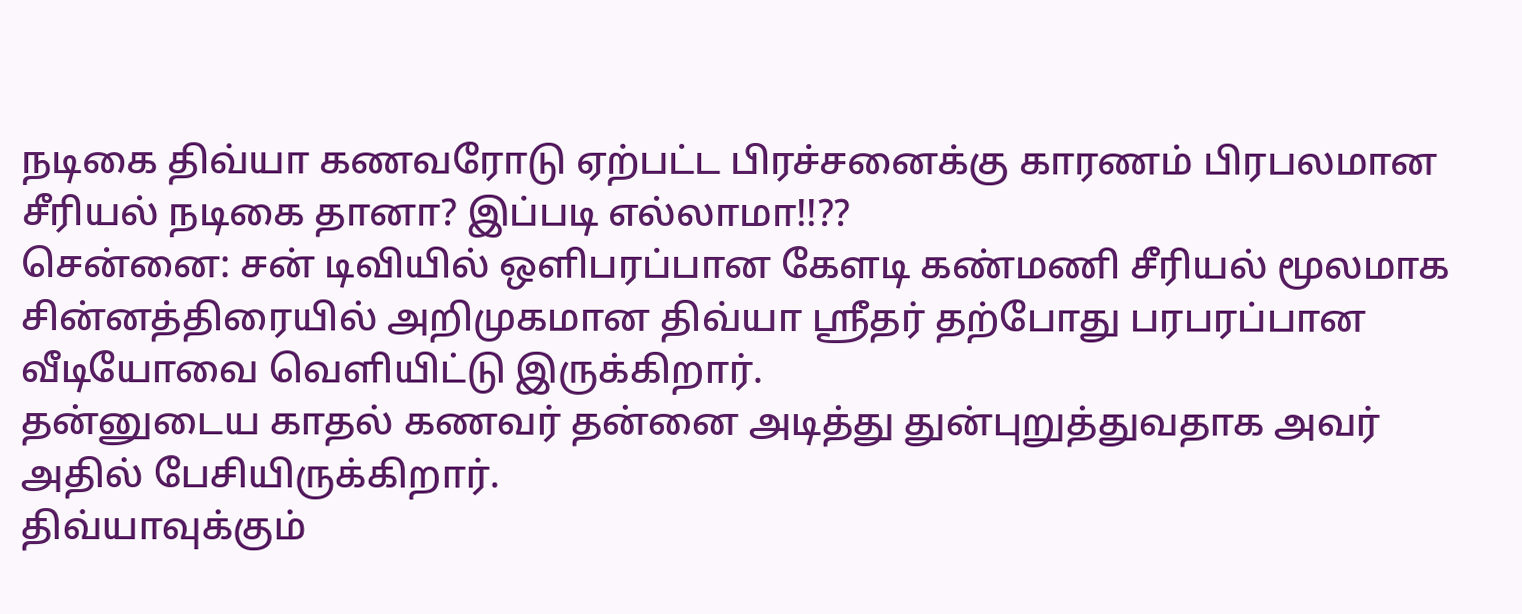நடிகை திவ்யா கணவரோடு ஏற்பட்ட பிரச்சனைக்கு காரணம் பிரபலமான சீரியல் நடிகை தானா? இப்படி எல்லாமா!!??
சென்னை: சன் டிவியில் ஒளிபரப்பான கேளடி கண்மணி சீரியல் மூலமாக சின்னத்திரையில் அறிமுகமான திவ்யா ஸ்ரீதர் தற்போது பரபரப்பான வீடியோவை வெளியிட்டு இருக்கிறார்.
தன்னுடைய காதல் கணவர் தன்னை அடித்து துன்புறுத்துவதாக அவர் அதில் பேசியிருக்கிறார்.
திவ்யாவுக்கும்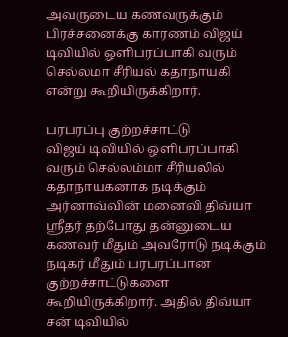அவருடைய கணவருக்கும் பிரச்சனைக்கு காரணம் விஜய் டிவியில் ஒளிபரப்பாகி வரும் செல்லமா சீரியல் கதாநாயகி என்று கூறியிருக்கிறார்.

பரபரப்பு குற்றச்சாட்டு
விஜய் டிவியில் ஒளிபரப்பாகி வரும் செல்லம்மா சீரியலில் கதாநாயகனாக நடிக்கும் அர்னாவ்வின் மனைவி திவ்யா ஸ்ரீதர் தற்போது தன்னுடைய கணவர் மீதும் அவரோடு நடிக்கும் நடிகர் மீதும் பரபரப்பான குற்றச்சாட்டுகளை கூறியிருக்கிறார். அதில் திவ்யா சன் டிவியில்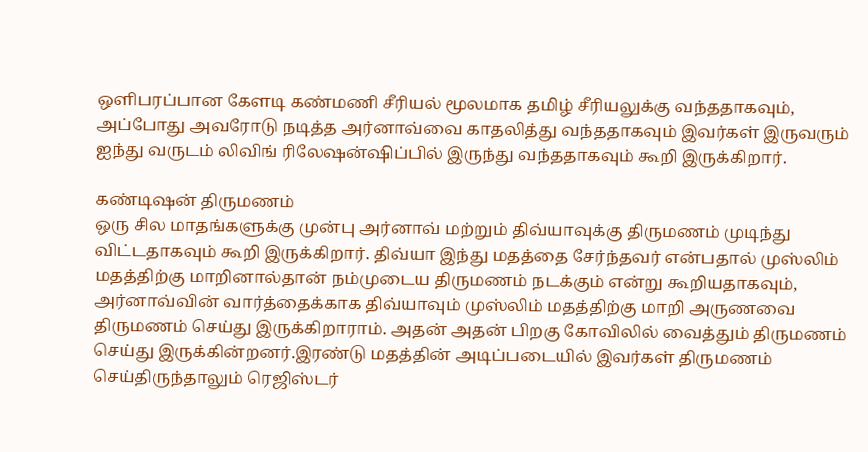ஒளிபரப்பான கேளடி கண்மணி சீரியல் மூலமாக தமிழ் சீரியலுக்கு வந்ததாகவும், அப்போது அவரோடு நடித்த அர்னாவ்வை காதலித்து வந்ததாகவும் இவர்கள் இருவரும் ஐந்து வருடம் லிவிங் ரிலேஷன்ஷிப்பில் இருந்து வந்ததாகவும் கூறி இருக்கிறார்.

கண்டிஷன் திருமணம்
ஒரு சில மாதங்களுக்கு முன்பு அர்னாவ் மற்றும் திவ்யாவுக்கு திருமணம் முடிந்து விட்டதாகவும் கூறி இருக்கிறார். திவ்யா இந்து மதத்தை சேர்ந்தவர் என்பதால் முஸ்லிம் மதத்திற்கு மாறினால்தான் நம்முடைய திருமணம் நடக்கும் என்று கூறியதாகவும், அர்னாவ்வின் வார்த்தைக்காக திவ்யாவும் முஸ்லிம் மதத்திற்கு மாறி அருணவை திருமணம் செய்து இருக்கிறாராம். அதன் அதன் பிறகு கோவிலில் வைத்தும் திருமணம் செய்து இருக்கின்றனர்.இரண்டு மதத்தின் அடிப்படையில் இவர்கள் திருமணம் செய்திருந்தாலும் ரெஜிஸ்டர்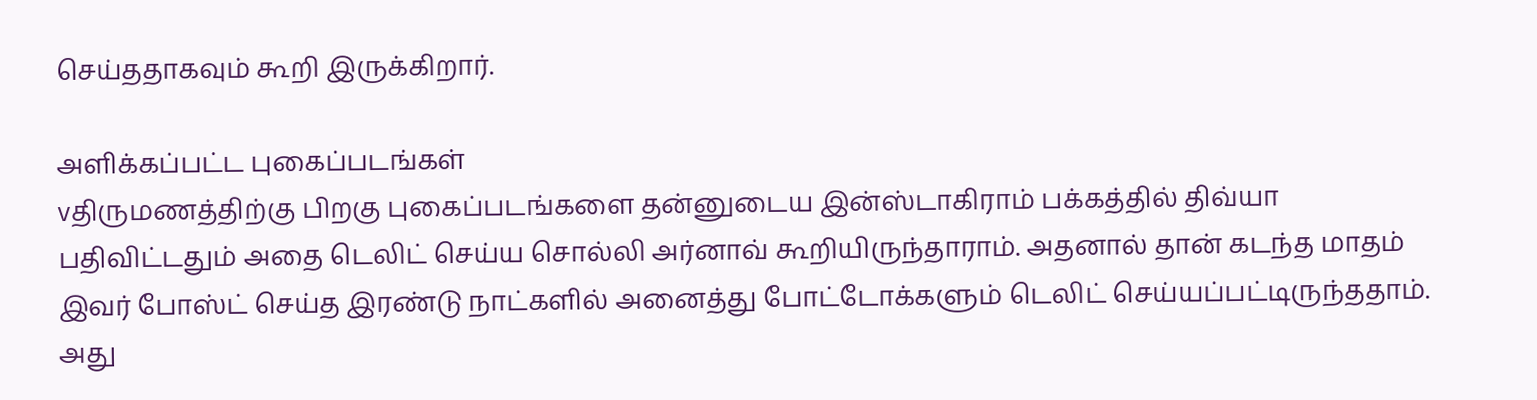செய்ததாகவும் கூறி இருக்கிறார்.

அளிக்கப்பட்ட புகைப்படங்கள்
vதிருமணத்திற்கு பிறகு புகைப்படங்களை தன்னுடைய இன்ஸ்டாகிராம் பக்கத்தில் திவ்யா பதிவிட்டதும் அதை டெலிட் செய்ய சொல்லி அர்னாவ் கூறியிருந்தாராம். அதனால் தான் கடந்த மாதம் இவர் போஸ்ட் செய்த இரண்டு நாட்களில் அனைத்து போட்டோக்களும் டெலிட் செய்யப்பட்டிருந்ததாம். அது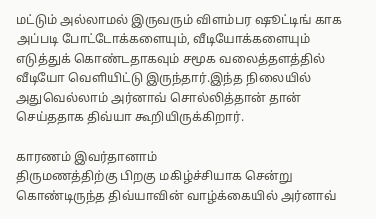மட்டும் அல்லாமல் இருவரும் விளம்பர ஷூட்டிங் காக அப்படி போட்டோக்களையும், வீடியோக்களையும் எடுத்துக் கொண்டதாகவும் சமூக வலைத்தளத்தில் வீடியோ வெளியிட்டு இருந்தார்.இந்த நிலையில் அதுவெல்லாம் அர்னாவ் சொல்லித்தான் தான் செய்ததாக திவ்யா கூறியிருக்கிறார்.

காரணம் இவர்தானாம்
திருமணத்திற்கு பிறகு மகிழ்ச்சியாக சென்று கொண்டிருந்த திவ்யாவின் வாழ்க்கையில் அர்னாவ்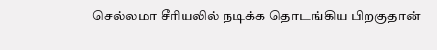செல்லமா சீரியலில் நடிக்க தொடங்கிய பிறகுதான்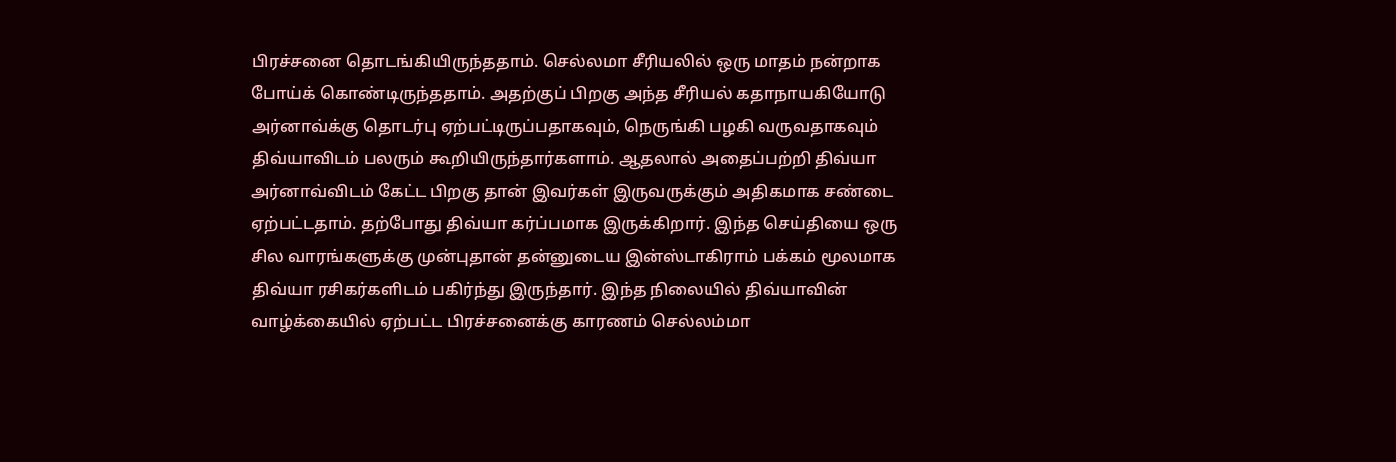பிரச்சனை தொடங்கியிருந்ததாம். செல்லமா சீரியலில் ஒரு மாதம் நன்றாக போய்க் கொண்டிருந்ததாம். அதற்குப் பிறகு அந்த சீரியல் கதாநாயகியோடு அர்னாவ்க்கு தொடர்பு ஏற்பட்டிருப்பதாகவும், நெருங்கி பழகி வருவதாகவும் திவ்யாவிடம் பலரும் கூறியிருந்தார்களாம். ஆதலால் அதைப்பற்றி திவ்யா அர்னாவ்விடம் கேட்ட பிறகு தான் இவர்கள் இருவருக்கும் அதிகமாக சண்டை ஏற்பட்டதாம். தற்போது திவ்யா கர்ப்பமாக இருக்கிறார். இந்த செய்தியை ஒரு சில வாரங்களுக்கு முன்புதான் தன்னுடைய இன்ஸ்டாகிராம் பக்கம் மூலமாக திவ்யா ரசிகர்களிடம் பகிர்ந்து இருந்தார். இந்த நிலையில் திவ்யாவின் வாழ்க்கையில் ஏற்பட்ட பிரச்சனைக்கு காரணம் செல்லம்மா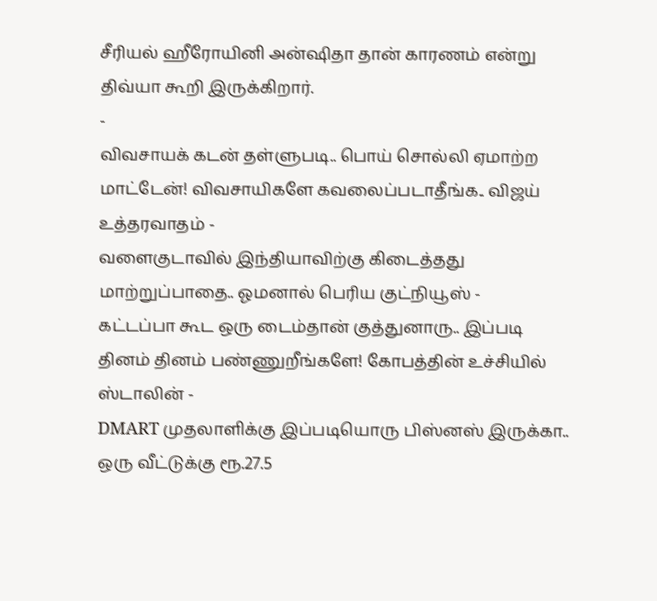சீரியல் ஹீரோயினி அன்ஷிதா தான் காரணம் என்று திவ்யா கூறி இருக்கிறார்.
-
விவசாயக் கடன் தள்ளுபடி.. பொய் சொல்லி ஏமாற்ற மாட்டேன்! விவசாயிகளே கவலைப்படாதீங்க.. விஜய் உத்தரவாதம் -
வளைகுடாவில் இந்தியாவிற்கு கிடைத்தது மாற்றுப்பாதை.. ஓமனால் பெரிய குட்நியூஸ் -
கட்டப்பா கூட ஒரு டைம்தான் குத்துனாரு.. இப்படி தினம் தினம் பண்ணுறீங்களே! கோபத்தின் உச்சியில் ஸ்டாலின் -
DMART முதலாளிக்கு இப்படியொரு பிஸ்னஸ் இருக்கா.. ஒரு வீட்டுக்கு ரூ.27.5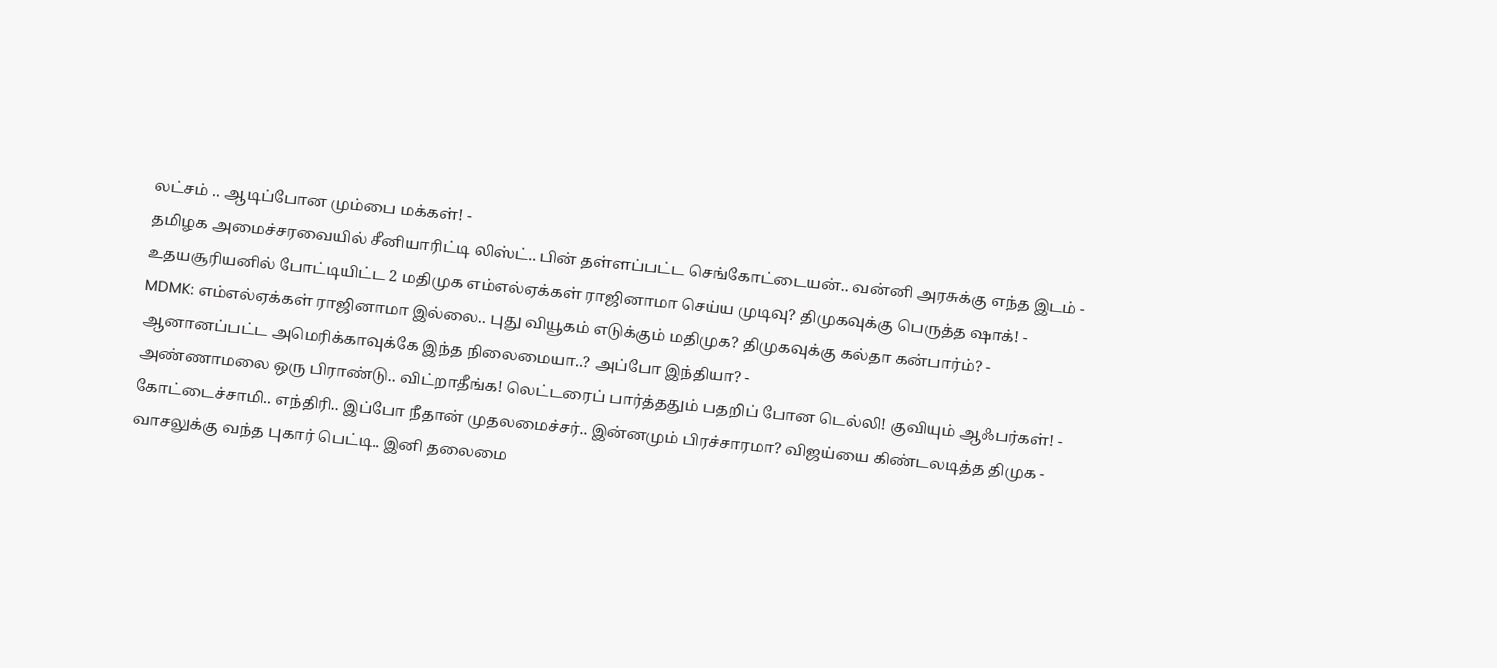லட்சம் .. ஆடிப்போன மும்பை மக்கள்! -
தமிழக அமைச்சரவையில் சீனியாரிட்டி லிஸ்ட்.. பின் தள்ளப்பட்ட செங்கோட்டையன்.. வன்னி அரசுக்கு எந்த இடம் -
உதயசூரியனில் போட்டியிட்ட 2 மதிமுக எம்எல்ஏக்கள் ராஜினாமா செய்ய முடிவு? திமுகவுக்கு பெருத்த ஷாக்! -
MDMK: எம்எல்ஏக்கள் ராஜினாமா இல்லை.. புது வியூகம் எடுக்கும் மதிமுக? திமுகவுக்கு கல்தா கன்பார்ம்? -
ஆனானப்பட்ட அமெரிக்காவுக்கே இந்த நிலைமையா..? அப்போ இந்தியா? -
அண்ணாமலை ஒரு பிராண்டு.. விட்றாதீங்க! லெட்டரைப் பார்த்ததும் பதறிப் போன டெல்லி! குவியும் ஆஃபர்கள்! -
கோட்டைச்சாமி.. எந்திரி.. இப்போ நீதான் முதலமைச்சர்.. இன்னமும் பிரச்சாரமா? விஜய்யை கிண்டலடித்த திமுக -
வாசலுக்கு வந்த புகார் பெட்டி.. இனி தலைமை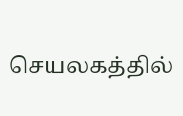செயலகத்தில்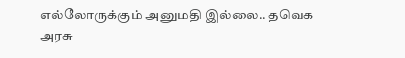எல்லோருக்கும் அனுமதி இல்லை.. தவெக அரசு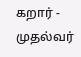கறார் -
முதல்வர்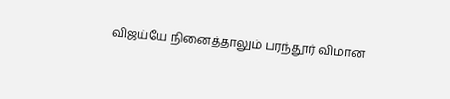விஜய்யே நினைத்தாலும் பரந்தூர் விமான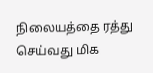நிலையத்தை ரத்து செய்வது மிக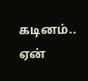கடினம்.. ஏன்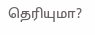தெரியுமா?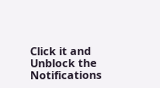Click it and Unblock the Notifications